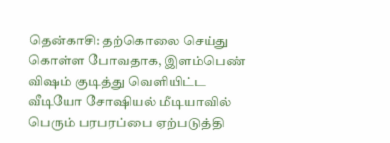தென்காசி: தற்கொலை செய்து கொள்ள போவதாக, இளம்பெண் விஷம் குடித்து வெளியிட்ட வீடியோ சோஷியல் மீடியாவில் பெரும் பரபரப்பை ஏற்படுத்தி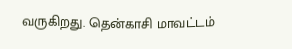வருகிறது. தென்காசி மாவட்டம்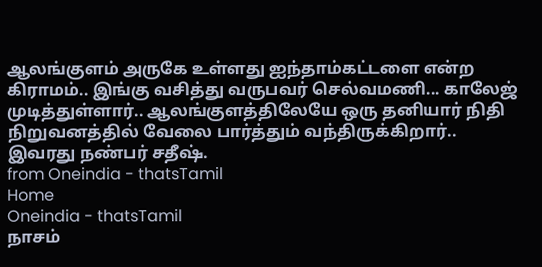ஆலங்குளம் அருகே உள்ளது ஐந்தாம்கட்டளை என்ற கிராமம்.. இங்கு வசித்து வருபவர் செல்வமணி... காலேஜ் முடித்துள்ளார்.. ஆலங்குளத்திலேயே ஒரு தனியார் நிதி நிறுவனத்தில் வேலை பார்த்தும் வந்திருக்கிறார்.. இவரது நண்பர் சதீஷ்.
from Oneindia - thatsTamil
Home
Oneindia - thatsTamil
நாசம்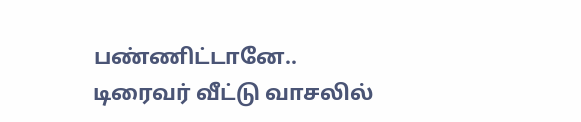பண்ணிட்டானே.. டிரைவர் வீட்டு வாசலில்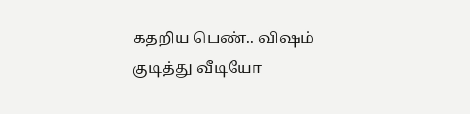கதறிய பெண்.. விஷம் குடித்து வீடியோ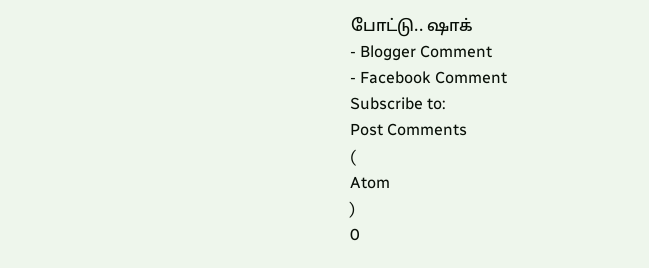போட்டு.. ஷாக்
- Blogger Comment
- Facebook Comment
Subscribe to:
Post Comments
(
Atom
)
0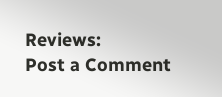Reviews:
Post a Comment